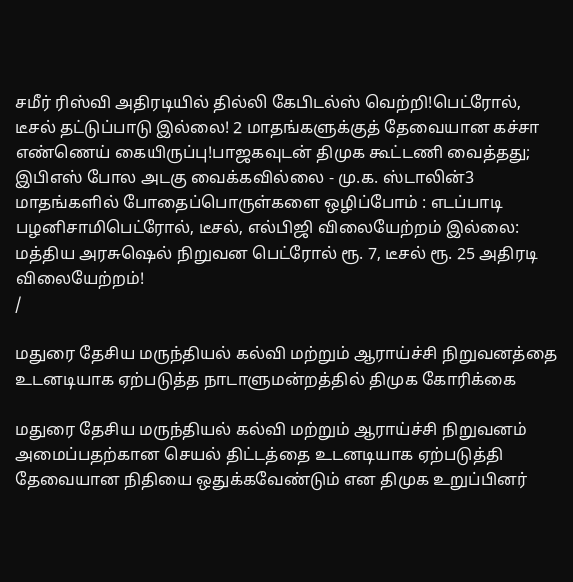சமீர் ரிஸ்வி அதிரடியில் தில்லி கேபிடல்ஸ் வெற்றி!பெட்ரோல், டீசல் தட்டுப்பாடு இல்லை! 2 மாதங்களுக்குத் தேவையான கச்சா எண்ணெய் கையிருப்பு!பாஜகவுடன் திமுக கூட்டணி வைத்தது; இபிஎஸ் போல அடகு வைக்கவில்லை - மு.க. ஸ்டாலின்3 மாதங்களில் போதைப்பொருள்களை ஒழிப்போம் : எடப்பாடி பழனிசாமிபெட்ரோல், டீசல், எல்பிஜி விலையேற்றம் இல்லை: மத்திய அரசுஷெல் நிறுவன பெட்ரோல் ரூ. 7, டீசல் ரூ. 25 அதிரடி விலையேற்றம்!
/

மதுரை தேசிய மருந்தியல் கல்வி மற்றும் ஆராய்ச்சி நிறுவனத்தை உடனடியாக ஏற்படுத்த நாடாளுமன்றத்தில் திமுக கோரிக்கை

மதுரை தேசிய மருந்தியல் கல்வி மற்றும் ஆராய்ச்சி நிறுவனம்  அமைப்பதற்கான செயல் திட்டத்தை உடனடியாக ஏற்படுத்தி தேவையான நிதியை ஒதுக்கவேண்டும் என திமுக உறுப்பினர்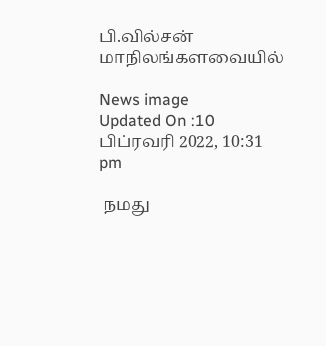பி.வில்சன் மாநிலங்களவையில்

News image
Updated On :10 பிப்ரவரி 2022, 10:31 pm

 நமது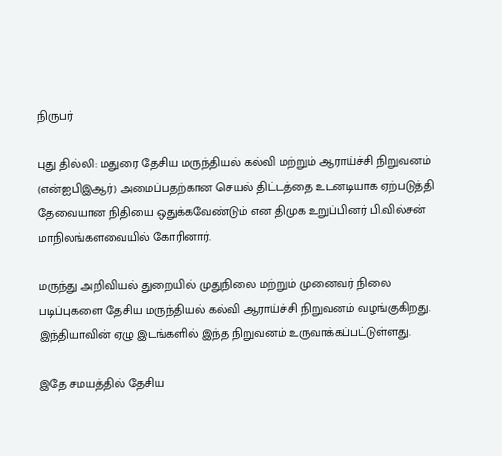நிருபர்

புது தில்லி: மதுரை தேசிய மருந்தியல் கல்வி மற்றும் ஆராய்ச்சி நிறுவனம் (என்ஐபிஇஆர்) அமைப்பதற்கான செயல் திட்டத்தை உடனடியாக ஏற்படுத்தி தேவையான நிதியை ஒதுக்கவேண்டும் என திமுக உறுப்பினர் பி.வில்சன் மாநிலங்களவையில் கோரினார்.

மருந்து அறிவியல் துறையில் முதுநிலை மற்றும் முனைவர் நிலை படிப்புகளை தேசிய மருந்தியல் கல்வி ஆராய்ச்சி நிறுவனம் வழங்குகிறது. இந்தியாவின் ஏழு இடங்களில் இந்த நிறுவனம் உருவாக்கப்பட்டுள்ளது.

இதே சமயத்தில் தேசிய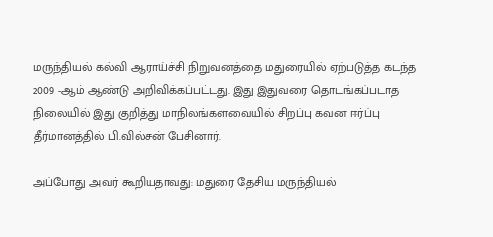மருந்தியல் கல்வி ஆராய்ச்சி நிறுவனத்தை மதுரையில் ஏற்படுத்த கடந்த 2009 -ஆம் ஆண்டு அறிவிக்கப்பட்டது. இது இதுவரை தொடங்கப்படாத நிலையில் இது குறித்து மாநிலங்களவையில் சிறப்பு கவன ஈர்ப்பு தீர்மானத்தில் பி.வில்சன் பேசினார்.

அப்போது அவர் கூறியதாவது: மதுரை தேசிய மருந்தியல்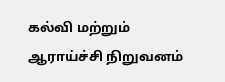கல்வி மற்றும் ஆராய்ச்சி நிறுவனம்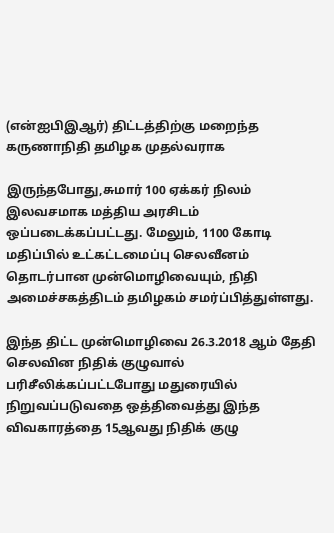(என்ஐபிஇஆர்) திட்டத்திற்கு மறைந்த கருணாநிதி தமிழக முதல்வராக

இருந்தபோது,சுமார் 100 ஏக்கர் நிலம் இலவசமாக மத்திய அரசிடம் ஒப்படைக்கப்பட்டது. மேலும், 1100 கோடி மதிப்பில் உட்கட்டமைப்பு செலவீனம் தொடர்பான முன்மொழிவையும், நிதி அமைச்சகத்திடம் தமிழகம் சமர்ப்பித்துள்ளது.

இந்த திட்ட முன்மொழிவை 26.3.2018 ஆம் தேதி செலவின நிதிக் குழுவால் பரிசீலிக்கப்பட்டபோது மதுரையில் நிறுவப்படுவதை ஒத்திவைத்து இந்த விவகாரத்தை 15ஆவது நிதிக் குழு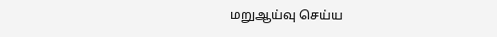மறுஆய்வு செய்ய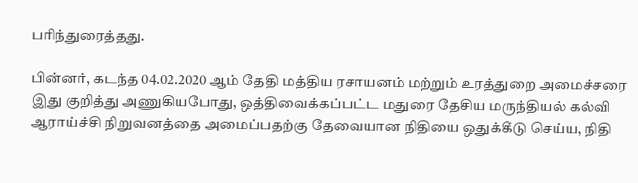பரிந்துரைத்தது.

பின்னர், கடந்த 04.02.2020 ஆம் தேதி மத்திய ரசாயனம் மற்றும் உரத்துறை அமைச்சரை இது குறித்து அணுகியபோது, ஒத்திவைக்கப்பட்ட மதுரை தேசிய மருந்தியல் கல்வி ஆராய்ச்சி நிறுவனத்தை அமைப்பதற்கு தேவையான நிதியை ஒதுக்கீடு செய்ய, நிதி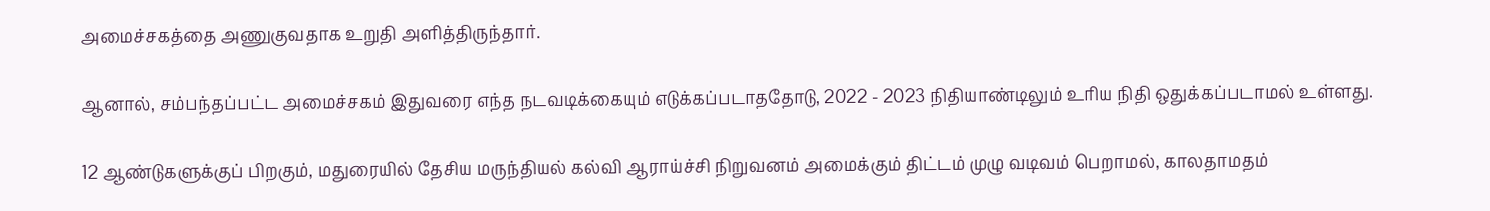அமைச்சகத்தை அணுகுவதாக உறுதி அளித்திருந்தார்.

ஆனால், சம்பந்தப்பட்ட அமைச்சகம் இதுவரை எந்த நடவடிக்கையும் எடுக்கப்படாததோடு, 2022 - 2023 நிதியாண்டிலும் உரிய நிதி ஒதுக்கப்படாமல் உள்ளது.

12 ஆண்டுகளுக்குப் பிறகும், மதுரையில் தேசிய மருந்தியல் கல்வி ஆராய்ச்சி நிறுவனம் அமைக்கும் திட்டம் முழு வடிவம் பெறாமல், காலதாமதம்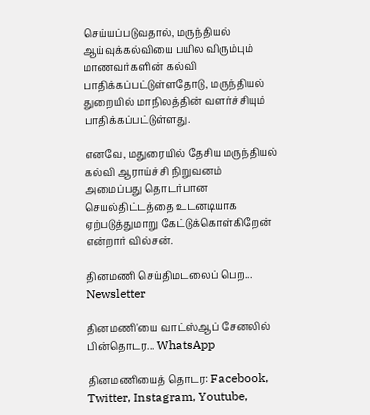செய்யப்படுவதால், மருந்தியல் ஆய்வுக்கல்வியை பயில விரும்பும் மாணவர்களின் கல்வி பாதிக்கப்பட்டுள்ளதோடு, மருந்தியல் துறையில் மாநிலத்தின் வளர்ச்சியும் பாதிக்கப்பட்டுள்ளது.

எனவே, மதுரையில் தேசிய மருந்தியல் கல்வி ஆராய்ச்சி நிறுவனம் அமைப்பது தொடர்பான செயல்திட்டத்தை உடனடியாக ஏற்படுத்துமாறு கேட்டுக்கொள்கிறேன் என்றார் வில்சன்.

தினமணி செய்திமடலைப் பெற... Newsletter

தினமணி'யை வாட்ஸ்ஆப் சேனலில் பின்தொடர... WhatsApp

தினமணியைத் தொடர: Facebook, Twitter, Instagram, Youtube,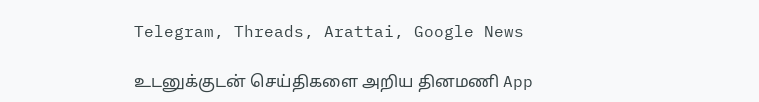Telegram, Threads, Arattai, Google News

உடனுக்குடன் செய்திகளை அறிய தினமணி App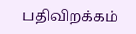பதிவிறக்கம்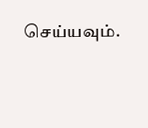செய்யவும்.